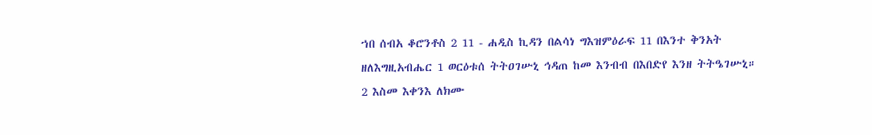ኀበ ሰብአ ቆሮንቶስ 2 11 - ሐዲስ ኪዳን በልሳነ ግእዝምዕራፍ 11 በእንተ ቅንአት ዘለእግዚአብሔር 1 ወርዕቱሰ ትትዐገሡኒ ኅዳጠ ከመ እንብብ በእበድየ እንዘ ትትዔገሡኒ። 2 እስመ እቀንእ ለክሙ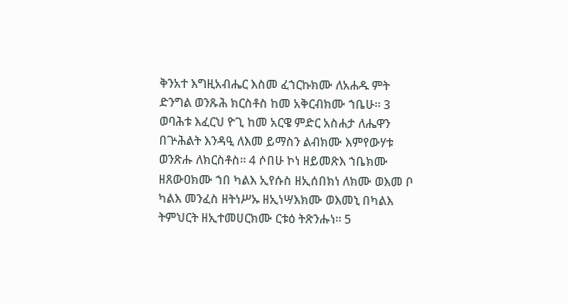ቅንአተ እግዚአብሔር እስመ ፈኀርኩክሙ ለአሐዱ ምት ድንግል ወንጹሕ ክርስቶስ ከመ አቅርብክሙ ኀቤሁ። 3 ወባሕቱ እፈርህ ዮጊ ከመ አርዌ ምድር አስሐታ ለሔዋን በጕሕልት እንዳዒ ለእመ ይማስን ልብክሙ እምየውሃቱ ወንጽሑ ለክርስቶስ። 4 ሶበሁ ኮነ ዘይመጽእ ኀቤክሙ ዘጸውዐክሙ ኀበ ካልእ ኢየሱስ ዘኢሰበክነ ለክሙ ወእመ ቦ ካልእ መንፈስ ዘትነሥኡ ዘኢነሣእክሙ ወእመኒ በካልእ ትምህርት ዘኢተመሀርክሙ ርቱዕ ትጽንሑነ። 5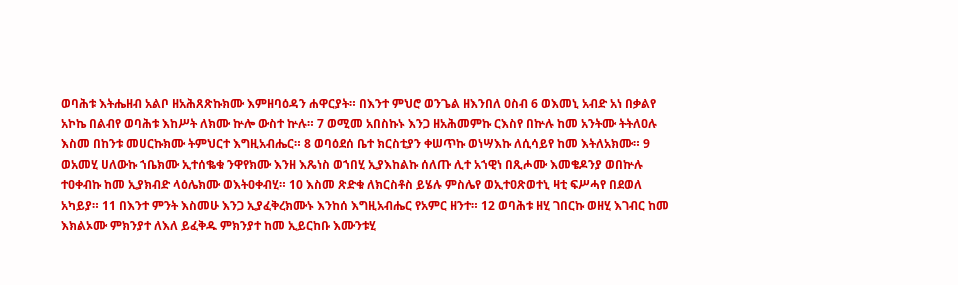ወባሕቱ እትሔዘብ አልቦ ዘአሕጸጽኩክሙ እምዘባዕዳን ሐዋርያት። በእንተ ምህሮ ወንጌል ዘእንበለ ዐስብ 6 ወእመኒ አብድ አነ በቃልየ አኮኬ በልብየ ወባሕቱ እከሥት ለክሙ ኵሎ ውስተ ኵሉ። 7 ወሚመ አበስኩኑ እንጋ ዘአሕመምኩ ርእስየ በኵሉ ከመ አንትሙ ትትለዐሉ እስመ በከንቱ መሀርኩክሙ ትምህርተ እግዚአብሔር። 8 ወባዕደሰ ቤተ ክርስቲያን ቀሠጥኩ ወነሣእኩ ለሲሳይየ ከመ እትለአክሙ። 9 ወአመሂ ሀለውኩ ኀቤክሙ ኢተሰቈቁ ንዋየክሙ እንዘ እጼነስ ወኀበሂ ኢያእከልኩ ሰለጡ ሊተ አኀዊነ በጺሖሙ እመቄዶንያ ወበኵሉ ተዐቀብኩ ከመ ኢያክብድ ላዕሌክሙ ወእትዐቀብሂ። 10 እስመ ጽድቁ ለክርስቶስ ይሄሉ ምስሌየ ወኢተዐጽወተኒ ዛቲ ፍሥሓየ በደወለ አካይያ። 11 በእንተ ምንት እስመሁ እንጋ ኢያፈቅረክሙኑ እንከሰ እግዚአብሔር የአምር ዘንተ። 12 ወባሕቱ ዘሂ ገበርኩ ወዘሂ እገብር ከመ እክልኦሙ ምክንያተ ለእለ ይፈቅዱ ምክንያተ ከመ ኢይርከቡ እሙንቱሂ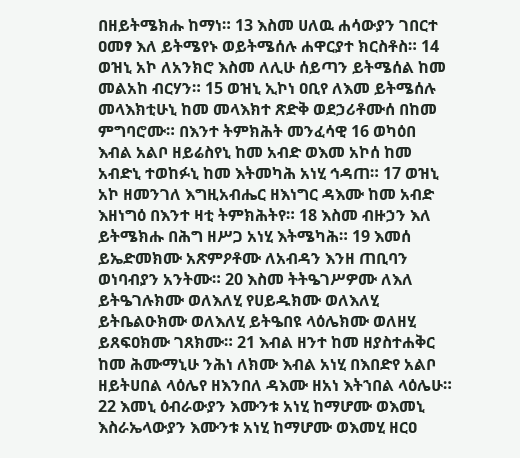በዘይትሜክሑ ከማነ። 13 እስመ ሀለዉ ሐሳውያን ገበርተ ዐመፃ እለ ይትሜየኑ ወይትሜሰሉ ሐዋርያተ ክርስቶስ። 14 ወዝኒ አኮ ለአንክሮ እስመ ለሊሁ ሰይጣን ይትሜሰል ከመ መልአከ ብርሃን። 15 ወዝኒ ኢኮነ ዐቢየ ለእመ ይትሜሰሉ መላእክቲሁኒ ከመ መላእክተ ጽድቅ ወደኃሪቶሙሰ በከመ ምግባሮሙ። በእንተ ትምክሕት መንፈሳዊ 16 ወካዕበ እብል አልቦ ዘይሬስየኒ ከመ አብድ ወእመ አኮሰ ከመ አብድኒ ተወከፉኒ ከመ እትመካሕ አነሂ ኅዳጠ። 17 ወዝኒ አኮ ዘመንገለ እግዚአብሔር ዘእነግር ዳእሙ ከመ አብድ እዘነግዕ በእንተ ዛቲ ትምክሕትየ። 18 እስመ ብዙኃን እለ ይትሜክሑ በሕግ ዘሥጋ አነሂ እትሜካሕ። 19 እመሰ ይኤድመክሙ አጽምዖቶሙ ለአብዳን እንዘ ጠቢባን ወነባብያን አንትሙ። 20 እስመ ትትዔገሥዎሙ ለእለ ይትዔገሉክሙ ወለእለሂ የሀይዱክሙ ወለእለሂ ይትቤልዑክሙ ወለእለሂ ይትዔበዩ ላዕሌክሙ ወለዘሂ ይጸፍዐክሙ ገጸክሙ። 21 እብል ዘንተ ከመ ዘያስተሐቅር ከመ ሕሙማኒሁ ንሕነ ለክሙ እብል አነሂ በእበድየ አልቦ ዘይትሀበል ላዕሌየ ዘእንበለ ዳእሙ ዘአነ እትኀበል ላዕሌሁ። 22 እመኒ ዕብራውያን እሙንቱ አነሂ ከማሆሙ ወእመኒ እስራኤላውያን እሙንቱ አነሂ ከማሆሙ ወእመሂ ዘርዐ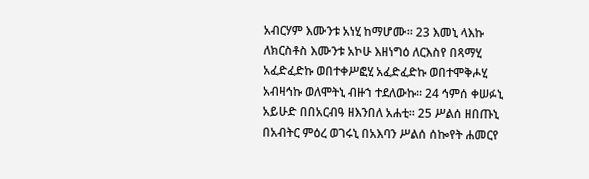አብርሃም እሙንቱ አነሂ ከማሆሙ። 23 እመኒ ላእኩ ለክርስቶስ እሙንቱ አኮሁ እዘነግዕ ለርእስየ በጻማሂ አፈድፈድኩ ወበተቀሥፎሂ አፈድፈድኩ ወበተሞቅሖሂ አብዛኅኩ ወለሞትኒ ብዙኀ ተደለውኩ። 24 ኅምሰ ቀሠፉኒ አይሁድ በበአርብዓ ዘእንበለ አሐቲ። 25 ሥልሰ ዘበጡኒ በአብትር ምዕረ ወገሩኒ በአእባን ሥልሰ ሰኰየት ሐመርየ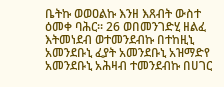ቤትኩ ወወዐልኩ እንዘ እጸብት ውስተ ዕመቀ ባሕር። 26 ወበመንገድሂ ዘልፈ እትመነደብ ወተመንደብኩ በተከዚኒ አመንደቡኒ ፈያት አመንደቡኒ አዝማድየ አመንደቡኒ አሕዛብ ተመንደብኩ በሀገር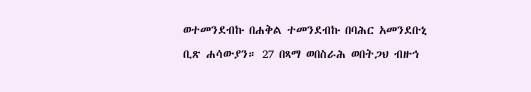ወተመንደብኩ በሐቅል ተመንደብኩ በባሕር አመንደቡኒ ቢጽ ሐሳውያን። 27 በጻማ ወበስራሕ ወበትጋህ ብዙኅ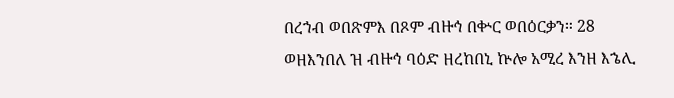በረኀብ ወበጽምእ በጾም ብዙኅ በቍር ወበዕርቃን። 28 ወዘእንበለ ዝ ብዙኅ ባዕድ ዘረከበኒ ኵሎ አሚረ እንዘ እኄሊ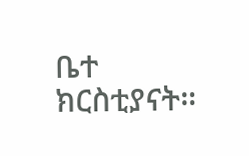ቤተ ክርስቲያናት።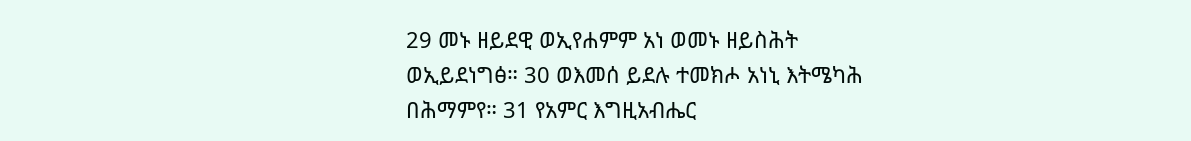29 መኑ ዘይደዊ ወኢየሐምም አነ ወመኑ ዘይስሕት ወኢይደነግፅ። 30 ወእመሰ ይደሉ ተመክሖ አነኒ እትሜካሕ በሕማምየ። 31 የአምር እግዚአብሔር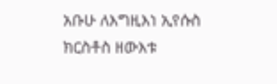አቡሁ ለእግዚእነ ኢየሱስ ክርስቶስ ዘውእቱ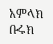አምላክ ቡሩክ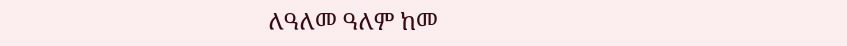ለዓለመ ዓለም ከመ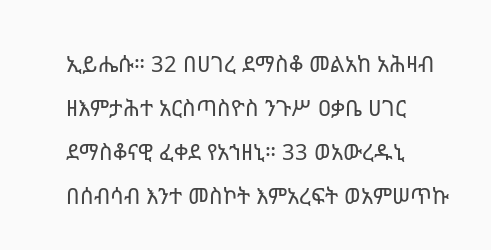ኢይሔሱ። 32 በሀገረ ደማስቆ መልአከ አሕዛብ ዘእምታሕተ አርስጣስዮስ ንጉሥ ዐቃቤ ሀገር ደማስቆናዊ ፈቀደ የአኀዘኒ። 33 ወአውረዱኒ በሰብሳብ እንተ መስኮት እምአረፍት ወአምሠጥኩ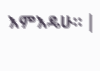እምእዴሁ። |